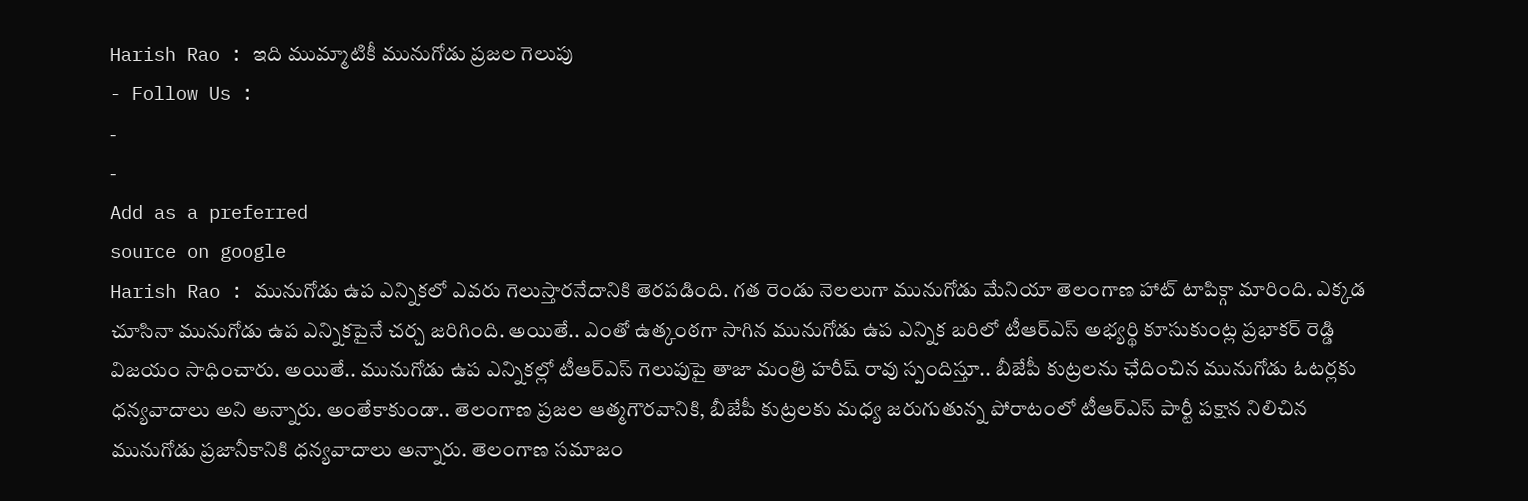Harish Rao : ఇది ముమ్మాటికీ మునుగోడు ప్రజల గెలుపు
- Follow Us :
-
-
Add as a preferred
source on google
Harish Rao : మునుగోడు ఉప ఎన్నికలో ఎవరు గెలుస్తారనేదానికి తెరపడింది. గత రెండు నెలలుగా మునుగోడు మేనియా తెలంగాణ హాట్ టాపిక్గా మారింది. ఎక్కడ చూసినా మునుగోడు ఉప ఎన్నికపైనే చర్చ జరిగింది. అయితే.. ఎంతో ఉత్కంఠగా సాగిన మునుగోడు ఉప ఎన్నిక బరిలో టీఆర్ఎస్ అభ్యర్థి కూసుకుంట్ల ప్రభాకర్ రెడ్డి విజయం సాధించారు. అయితే.. మునుగోడు ఉప ఎన్నికల్లో టీఆర్ఎస్ గెలుపుపై తాజా మంత్రి హరీష్ రావు స్పందిస్తూ.. బీజేపీ కుట్రలను ఛేదించిన మునుగోడు ఓటర్లకు ధన్యవాదాలు అని అన్నారు. అంతేకాకుండా.. తెలంగాణ ప్రజల ఆత్మగౌరవానికి, బీజేపీ కుట్రలకు మధ్య జరుగుతున్న పోరాటంలో టీఆర్ఎస్ పార్టీ పక్షాన నిలిచిన మునుగోడు ప్రజానీకానికి ధన్యవాదాలు అన్నారు. తెలంగాణ సమాజం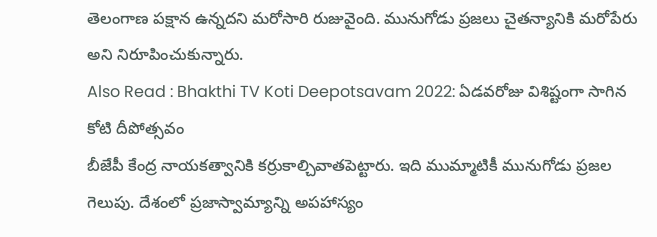తెలంగాణ పక్షాన ఉన్నదని మరోసారి రుజువైంది. మునుగోడు ప్రజలు చైతన్యానికి మరోపేరు అని నిరూపించుకున్నారు.
Also Read : Bhakthi TV Koti Deepotsavam 2022: ఏడవరోజు విశిష్టంగా సాగిన కోటి దీపోత్సవం
బీజేపీ కేంద్ర నాయకత్వానికి కర్రుకాల్చివాతపెట్టారు. ఇది ముమ్మాటికీ మునుగోడు ప్రజల గెలుపు. దేశంలో ప్రజాస్వామ్యాన్ని అపహాస్యం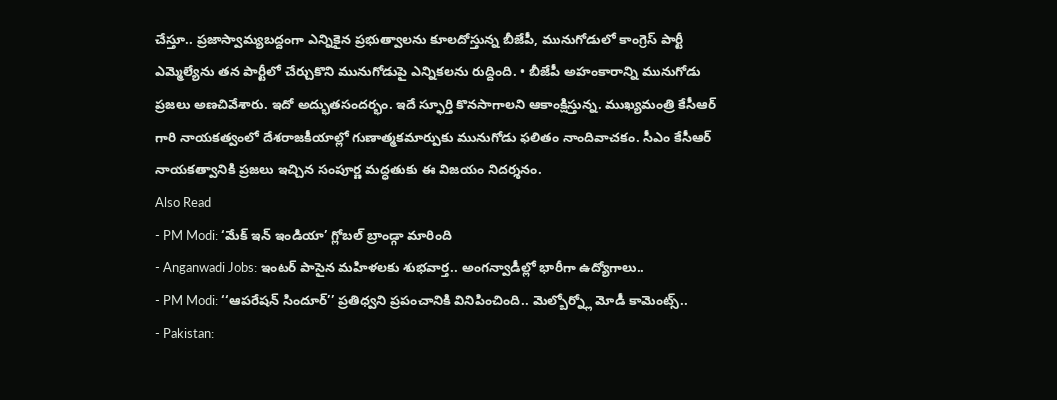చేస్తూ.. ప్రజాస్వామ్యబద్దంగా ఎన్నికైన ప్రభుత్వాలను కూలదోస్తున్న బీజేపీ, మునుగోడులో కాంగ్రెస్ పార్టీ ఎమ్మెల్యేను తన పార్టీలో చేర్చుకొని మునుగోడుపై ఎన్నికలను రుద్దింది. • బీజేపీ అహంకారాన్ని మునుగోడు ప్రజలు అణచివేశారు. ఇదో అద్భుతసందర్భం. ఇదే స్ఫూర్తి కొనసాగాలని ఆకాంక్షిస్తున్న. ముఖ్యమంత్రి కేసీఆర్ గారి నాయకత్వంలో దేశరాజకీయాల్లో గుణాత్మకమార్పుకు మునుగోడు ఫలితం నాందివాచకం. సీఎం కేసీఆర్ నాయకత్వానికి ప్రజలు ఇచ్చిన సంపూర్ణ మద్ధతుకు ఈ విజయం నిదర్శనం.
Also Read
- PM Modi: ‘మేక్ ఇన్ ఇండియా’ గ్లోబల్ బ్రాండ్గా మారింది
- Anganwadi Jobs: ఇంటర్ పాసైన మహిళలకు శుభవార్త.. అంగన్వాడీల్లో భారీగా ఉద్యోగాలు..
- PM Modi: ‘‘ఆపరేషన్ సిందూర్’’ ప్రతిధ్వని ప్రపంచానికి వినిపించింది.. మెల్బోర్న్లో మోడీ కామెంట్స్..
- Pakistan: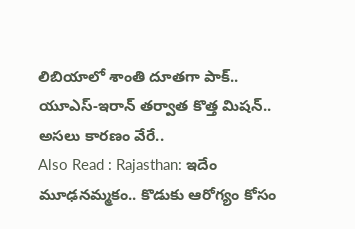లిబియాలో శాంతి దూతగా పాక్.. యూఎస్-ఇరాన్ తర్వాత కొత్త మిషన్.. అసలు కారణం వేరే..
Also Read : Rajasthan: ఇదేం మూఢనమ్మకం.. కొడుకు ఆరోగ్యం కోసం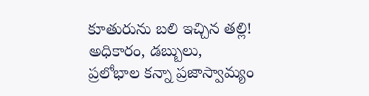కూతురును బలి ఇచ్చిన తల్లి!
అధికారం, డబ్బులు, ప్రలోభాల కన్నా ప్రజాస్వామ్యం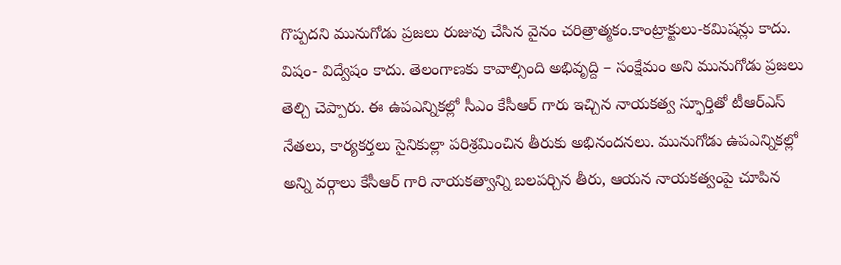గొప్పదని మునుగోడు ప్రజలు రుజువు చేసిన వైనం చరిత్రాత్మకం.కాంట్రాక్టులు-కమిషన్లు కాదు. విషం- విద్వేషం కాదు. తెలంగాణకు కావాల్సింది అభివృద్ది – సంక్షేమం అని మునుగోడు ప్రజలు తెల్చి చెప్పారు. ఈ ఉపఎన్నికల్లో సీఎం కేసీఆర్ గారు ఇచ్చిన నాయకత్వ స్ఫూర్తితో టీఆర్ఎస్ నేతలు, కార్యకర్తలు సైనికుల్లా పరిశ్రమించిన తీరుకు అభినందనలు. మునుగోడు ఉపఎన్నికల్లో అన్ని వర్గాలు కేసీఆర్ గారి నాయకత్వాన్ని బలపర్చిన తీరు, ఆయన నాయకత్వంపై చూపిన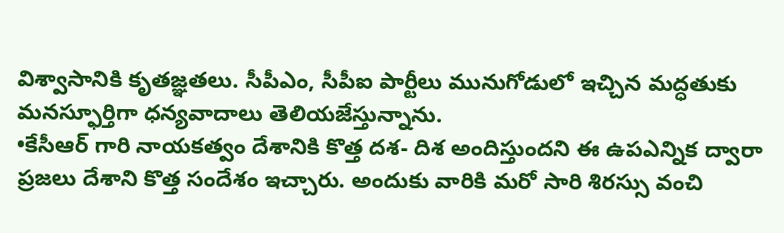విశ్వాసానికి కృతజ్ఞతలు. సీపీఎం, సీపీఐ పార్టీలు మునుగోడులో ఇచ్చిన మద్ధతుకు మనస్ఫూర్తిగా ధన్యవాదాలు తెలియజేస్తున్నాను.
•కేసీఆర్ గారి నాయకత్వం దేశానికి కొత్త దశ- దిశ అందిస్తుందని ఈ ఉపఎన్నిక ద్వారా ప్రజలు దేశాని కొత్త సందేశం ఇచ్చారు. అందుకు వారికి మరో సారి శిరస్సు వంచి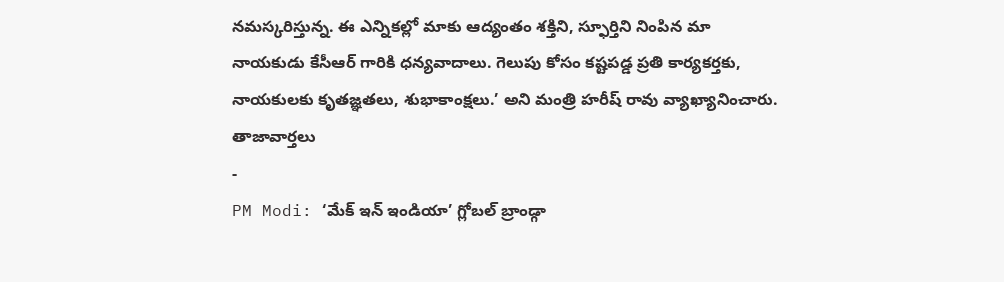నమస్కరిస్తున్న. ఈ ఎన్నికల్లో మాకు ఆద్యంతం శక్తిని, స్ఫూర్తిని నింపిన మా నాయకుడు కేసీఆర్ గారికి ధన్యవాదాలు. గెలుపు కోసం కష్టపడ్డ ప్రతి కార్యకర్తకు, నాయకులకు కృతజ్ఞతలు, శుభాకాంక్షలు.’ అని మంత్రి హరీష్ రావు వ్యాఖ్యానించారు.
తాజావార్తలు
-
PM Modi: ‘మేక్ ఇన్ ఇండియా’ గ్లోబల్ బ్రాండ్గా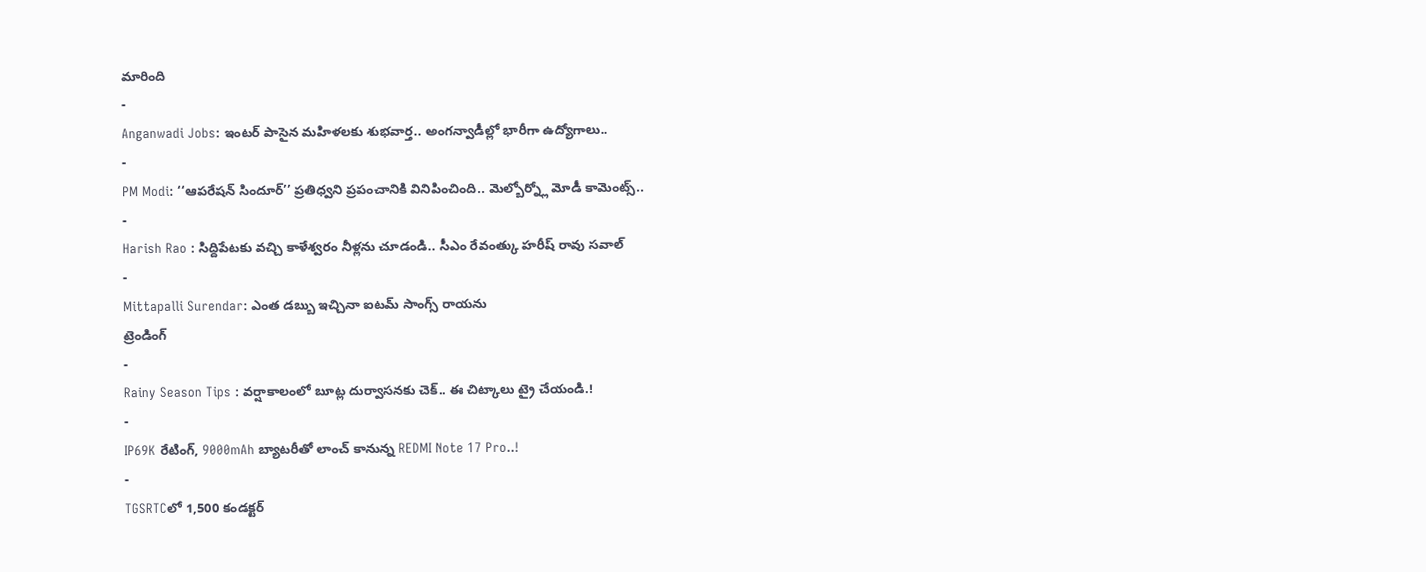మారింది
-
Anganwadi Jobs: ఇంటర్ పాసైన మహిళలకు శుభవార్త.. అంగన్వాడీల్లో భారీగా ఉద్యోగాలు..
-
PM Modi: ‘‘ఆపరేషన్ సిందూర్’’ ప్రతిధ్వని ప్రపంచానికి వినిపించింది.. మెల్బోర్న్లో మోడీ కామెంట్స్..
-
Harish Rao : సిద్దిపేటకు వచ్చి కాళేశ్వరం నీళ్లను చూడండి.. సీఎం రేవంత్కు హరీష్ రావు సవాల్
-
Mittapalli Surendar: ఎంత డబ్బు ఇచ్చినా ఐటమ్ సాంగ్స్ రాయను
ట్రెండింగ్
-
Rainy Season Tips : వర్షాకాలంలో బూట్ల దుర్వాసనకు చెక్.. ఈ చిట్కాలు ట్రై చేయండి.!
-
IP69K రేటింగ్, 9000mAh బ్యాటరీతో లాంచ్ కానున్న REDMI Note 17 Pro..!
-
TGSRTCలో 1,500 కండక్టర్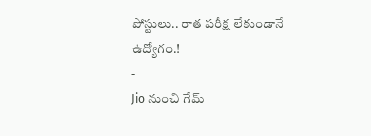పోస్టులు.. రాత పరీక్ష లేకుండానే ఉద్యోగం.!
-
Jio నుంచి గేమ్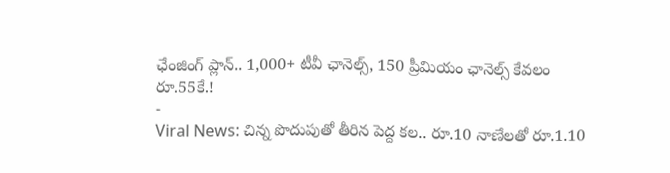ఛేంజింగ్ ప్లాన్.. 1,000+ టీవీ ఛానెల్స్, 150 ప్రీమియం ఛానెల్స్ కేవలం రూ.55కే.!
-
Viral News: చిన్న పొదుపుతో తీరిన పెద్ద కల.. రూ.10 నాణేలతో రూ.1.10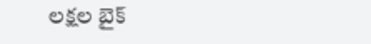లక్షల బైక్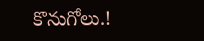కొనుగోలు.!